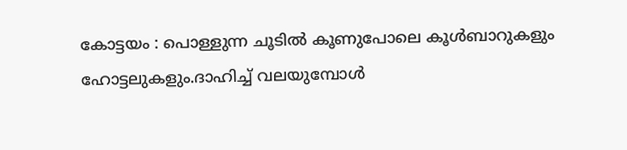കോട്ടയം : പൊള്ളുന്ന ചൂടിൽ കൂണുപോലെ കൂൾബാറുകളും ഹോട്ടലുകളും.ദാഹിച്ച് വലയുമ്പോൾ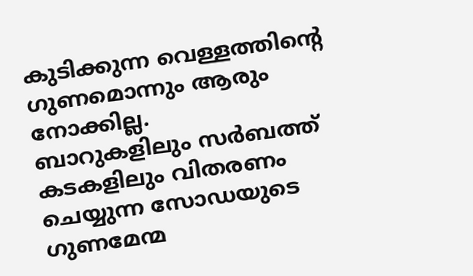കുടിക്കുന്ന വെള്ളത്തിന്റെ ഗുണമൊന്നും ആരും നോക്കില്ല.
ബാറുകളിലും സർബത്ത് കടകളിലും വിതരണം ചെയ്യുന്ന സോഡയുടെ ഗുണമേന്മ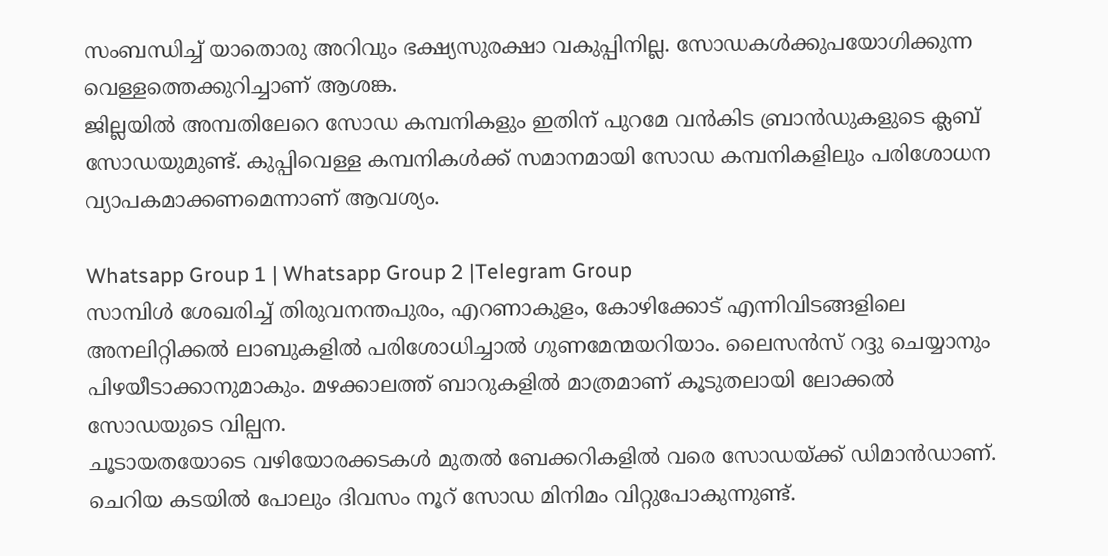സംബന്ധിച്ച് യാതൊരു അറിവും ഭക്ഷ്യസുരക്ഷാ വകുപ്പിനില്ല. സോഡകൾക്കുപയോഗിക്കുന്ന വെള്ളത്തെക്കുറിച്ചാണ് ആശങ്ക.
ജില്ലയിൽ അമ്പതിലേറെ സോഡ കമ്പനികളും ഇതിന് പുറമേ വൻകിട ബ്രാൻഡുകളുടെ ക്ലബ് സോഡയുമുണ്ട്. കുപ്പിവെള്ള കമ്പനികൾക്ക് സമാനമായി സോഡ കമ്പനികളിലും പരിശോധന വ്യാപകമാക്കണമെന്നാണ് ആവശ്യം.

Whatsapp Group 1 | Whatsapp Group 2 |Telegram Group
സാമ്പിൾ ശേഖരിച്ച് തിരുവനന്തപുരം, എറണാകുളം, കോഴിക്കോട് എന്നിവിടങ്ങളിലെ അനലിറ്റിക്കൽ ലാബുകളിൽ പരിശോധിച്ചാൽ ഗുണമേന്മയറിയാം. ലൈസൻസ് റദ്ദു ചെയ്യാനും പിഴയീടാക്കാനുമാകും. മഴക്കാലത്ത് ബാറുകളിൽ മാത്രമാണ് കൂടുതലായി ലോക്കൽ സോഡയുടെ വില്പന.
ചൂടായതയോടെ വഴിയോരക്കടകൾ മുതൽ ബേക്കറികളിൽ വരെ സോഡയ്ക്ക് ഡിമാൻഡാണ്. ചെറിയ കടയിൽ പോലും ദിവസം നൂറ് സോഡ മിനിമം വിറ്റുപോകുന്നുണ്ട്.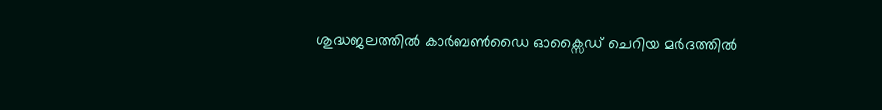ശുദ്ധജലത്തിൽ കാർബൺഡൈ ഓക്സൈഡ് ചെറിയ മർദത്തിൽ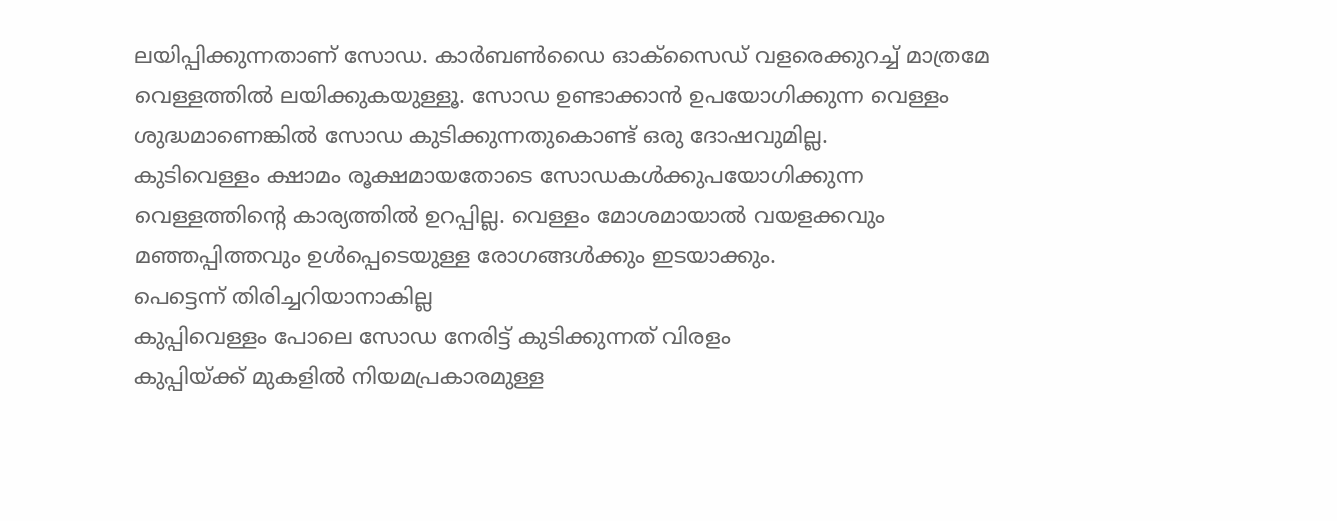ലയിപ്പിക്കുന്നതാണ് സോഡ. കാർബൺഡൈ ഓക്സൈഡ് വളരെക്കുറച്ച് മാത്രമേ വെള്ളത്തിൽ ലയിക്കുകയുള്ളൂ. സോഡ ഉണ്ടാക്കാൻ ഉപയോഗിക്കുന്ന വെള്ളം ശുദ്ധമാണെങ്കിൽ സോഡ കുടിക്കുന്നതുകൊണ്ട് ഒരു ദോഷവുമില്ല.
കുടിവെള്ളം ക്ഷാമം രൂക്ഷമായതോടെ സോഡകൾക്കുപയോഗിക്കുന്ന വെള്ളത്തിന്റെ കാര്യത്തിൽ ഉറപ്പില്ല. വെള്ളം മോശമായാൽ വയളക്കവും മഞ്ഞപ്പിത്തവും ഉൾപ്പെടെയുള്ള രോഗങ്ങൾക്കും ഇടയാക്കും.
പെട്ടെന്ന് തിരിച്ചറിയാനാകില്ല
കുപ്പിവെള്ളം പോലെ സോഡ നേരിട്ട് കുടിക്കുന്നത് വിരളം
കുപ്പിയ്ക്ക് മുകളിൽ നിയമപ്രകാരമുള്ള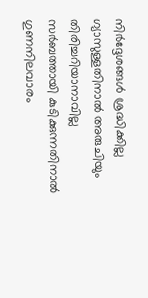നിർദ്ദേശങ്ങൾ ശ്രദ്ധിക്കില്ല
ഗ്യാസുള്ളതിനാൽ അരുചിയും തിരിച്ചറിയാനാവില്ല
സർബത്തായി കുടിക്കുന്നതിനാൽ ഗുണനിലവാരം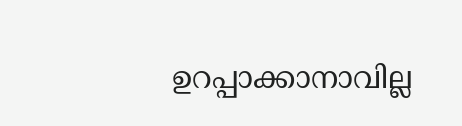ഉറപ്പാക്കാനാവില്ല